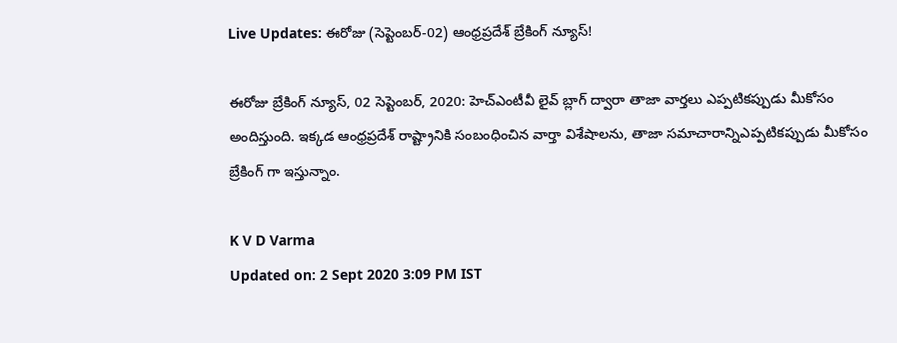Live Updates: ఈరోజు (సెప్టెంబర్-02) ఆంధ్రప్రదేశ్ బ్రేకింగ్ న్యూస్!

ఈరోజు బ్రేకింగ్ న్యూస్, 02 సెప్టెంబర్, 2020: హెచ్ఎంటీవీ లైవ్ బ్లాగ్ ద్వారా తాజా వార్తలు ఎప్పటికప్పుడు మీకోసం అందిస్తుంది. ఇక్కడ ఆంధ్రప్రదేశ్ రాష్ట్రానికి సంబంధించిన వార్తా విశేషాలను, తాజా సమాచారాన్నిఎప్పటికప్పుడు మీకోసం బ్రేకింగ్ గా ఇస్తున్నాం.

K V D Varma
Updated on: 2 Sept 2020 3:09 PM IST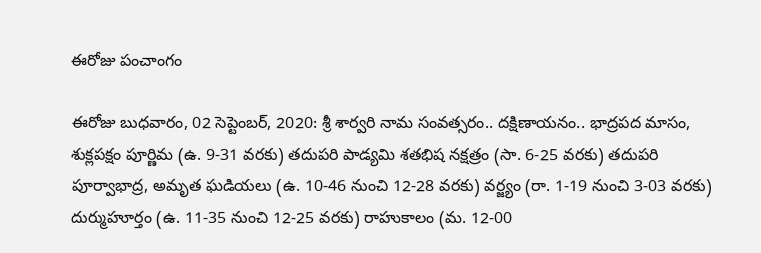ఈరోజు పంచాంగం

ఈరోజు బుధవారం, 02 సెప్టెంబర్, 2020: శ్రీ శార్వరి నామ సంవత్సరం.. దక్షిణాయనం.. భాద్రపద మాసం, శుక్లపక్షం పూర్ణిమ (ఉ. 9-31 వరకు) తదుపరి పాడ్యమి శతభిష నక్షత్రం (సా. 6-25 వరకు) తదుపరి పూర్వాభాద్ర, అమృత ఘడియలు (ఉ. 10-46 నుంచి 12-28 వరకు) వర్జ్యం (రా. 1-19 నుంచి 3-03 వరకు) దుర్ముహూర్తం (ఉ. 11-35 నుంచి 12-25 వరకు) రాహుకాలం (మ. 12-00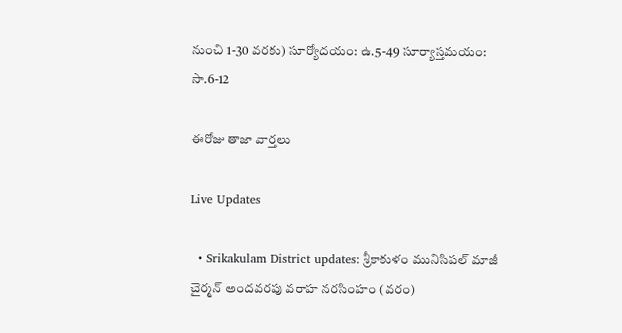నుంచి 1-30 వరకు) సూర్యోదయం: ఉ.5-49 సూర్యాస్తమయం: సా.6-12

ఈరోజు తాజా వార్తలు

Live Updates

  • Srikakulam District updates: శ్రీకాకుళం మునిసిపల్ మాజీ చైర్మన్ అందవరపు వరాహ నరసింహం (వరం)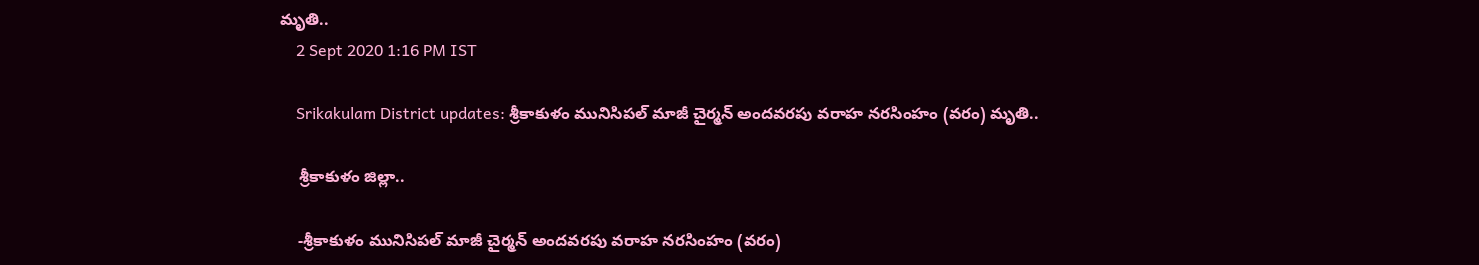మృతి..
    2 Sept 2020 1:16 PM IST

    Srikakulam District updates: శ్రీకాకుళం మునిసిపల్ మాజీ చైర్మన్ అందవరపు వరాహ నరసింహం (వరం) మృతి..

    శ్రీకాకుళం జిల్లా..

    -శ్రీకాకుళం మునిసిపల్ మాజీ చైర్మన్ అందవరపు వరాహ నరసింహం (వరం)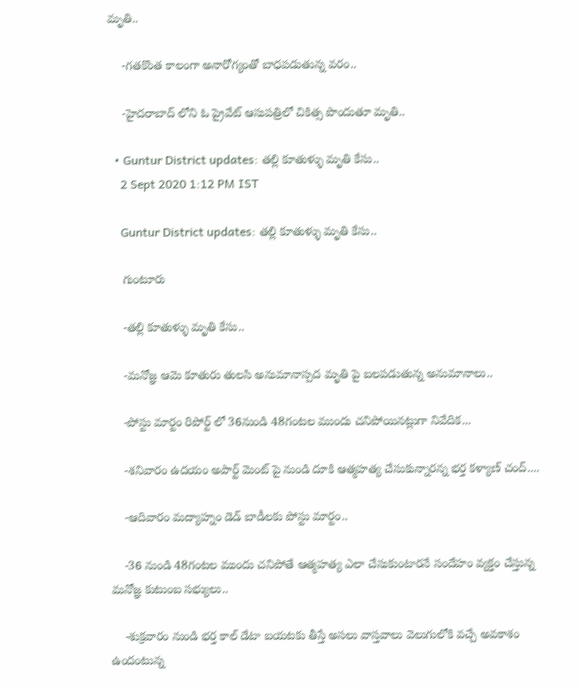మృతి..

    -గతకొంత కాలంగా అనారోగ్యంతో బాధపడుతున్న వరం..

    -హైదరాబాద్ లోని ఓ ప్రైవేట్ ఆసుపత్రిలో చికిత్స పొందుతూ మృతి..

  • Guntur District updates: తల్లి కూతుళ్ళు మృతి కేసు..
    2 Sept 2020 1:12 PM IST

    Guntur District updates: తల్లి కూతుళ్ళు మృతి కేసు..

    గుంటూరు

    -తల్లి కూతుళ్ళు మృతి కేసు..

    -మనోజ్ఞ ఆమె కూతురు తులసి అనుమానాస్పద మృతి పై బలపడుతున్న అనుమానాలు..

    -పోస్టు మార్టం రిపోర్ట్ లో 36నుండి 48గంటల ముందు చనిపోయినట్లుగా నివేదిక...

    -శనివారం ఉదయం అపార్ట్ మెంట్ పై నుండి దూకి ఆత్మహత్య చేసుకున్నారన్న భర్త కళ్యాణ్ చంద్....

    -ఆదివారం మద్యాహ్నం డెడ్ బాడీలకు పోస్టు మార్టం..

    -36 నుండి 48గంటల ముందు చనిపోతే ఆత్మహత్య ఎలా చేసుకుంటారనే సందేహం వ్యక్తం చేస్తున్న మనోజ్ఞ కుటుంబ సభ్యులు..

    -శుక్రవారం నుండి భర్త కాల్ డేటా బయటకు తీస్తే అసలు వాస్తవాలు వెలుగులోకి వచ్చే అవకాశం ఉందంటున్న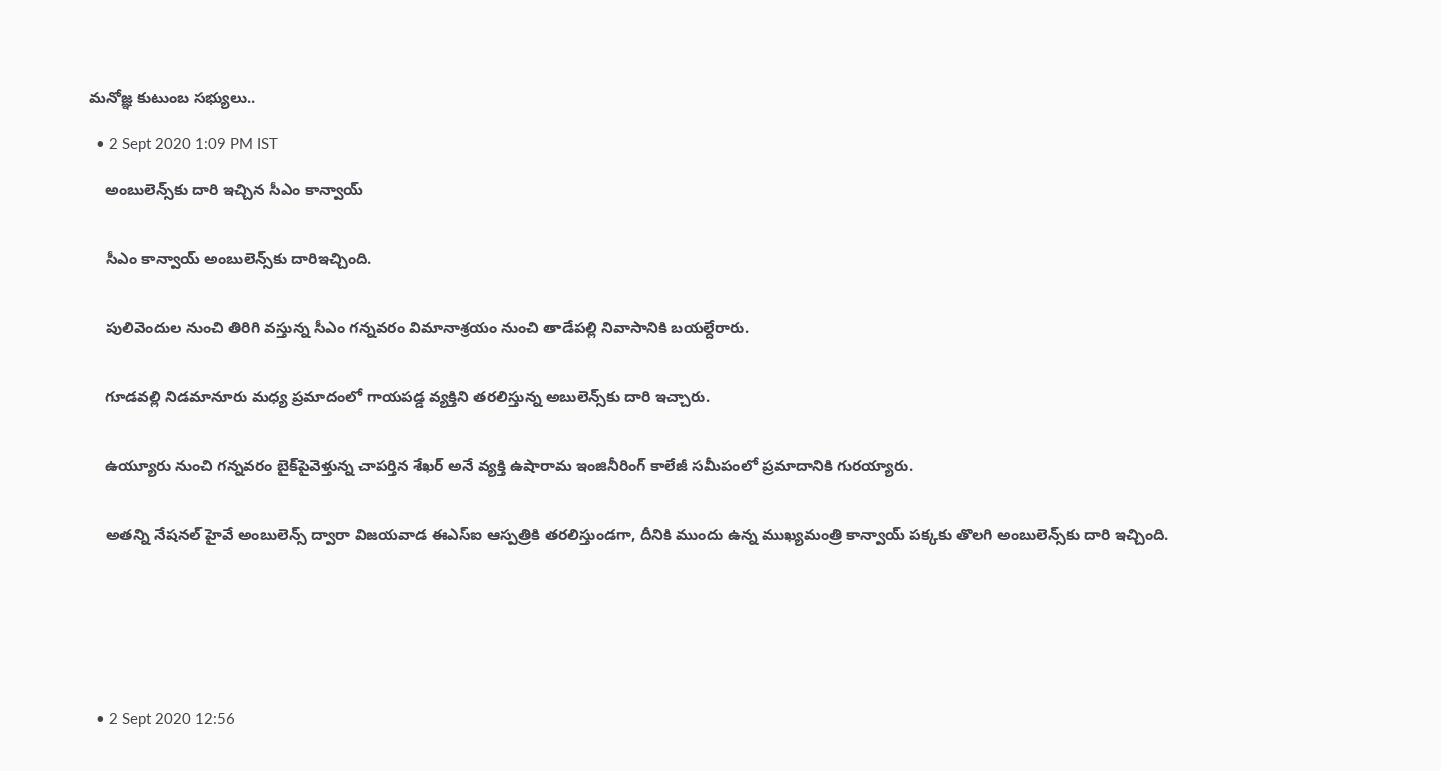మనోజ్ఞ కుటుంబ సభ్యులు..

  • 2 Sept 2020 1:09 PM IST

    అంబులెన్స్‌కు దారి ఇచ్చిన సీఎం కాన్వాయ్‌


    సీఎం కాన్వాయ్ అంబులెన్స్‌కు దారిఇచ్చింది.


    పులివెందుల నుంచి తిరిగి వస్తున్న సీఎం గన్నవరం విమానాశ్రయం నుంచి తాడేపల్లి నివాసానికి బయల్దేరారు.


    గూడవల్లి నిడమానూరు మధ్య ప్రమాదంలో గాయపడ్డ వ్యక్తిని తరలిస్తున్న అబులెన్స్‌కు దారి ఇచ్చారు.


    ఉయ్యూరు నుంచి గన్నవరం బైక్‌పైవెళ్తున్న చాపర్తిన శేఖర్‌ అనే వ్యక్తి ఉషారామ ఇంజినీరింగ్‌ కాలేజీ సమీపంలో ప్రమాదానికి గురయ్యారు.


    అతన్ని నేషనల్‌ హైవే అంబులెన్స్‌ ద్వారా విజయవాడ ఈఎస్‌ఐ ఆస్పత్రికి తరలిస్తుండగా, దీనికి ముందు ఉన్న ముఖ్యమంత్రి కాన్వాయ్‌ పక్కకు తొలగి అంబులెన్స్‌కు దారి ఇచ్చింది.







  • 2 Sept 2020 12:56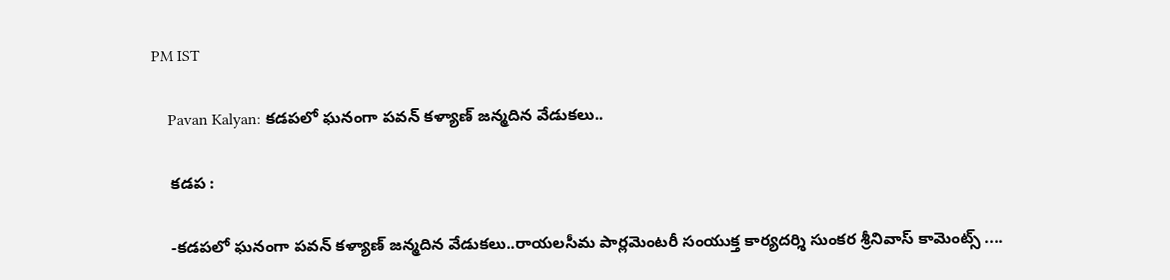PM IST

    Pavan Kalyan: కడపలో ఘనంగా పవన్ కళ్యాణ్ జన్మదిన వేడుకలు..

    కడప :

    -కడపలో ఘనంగా పవన్ కళ్యాణ్ జన్మదిన వేడుకలు..రాయలసీమ పార్లమెంటరీ సంయుక్త కార్యదర్శి సుంకర శ్రీనివాస్ కామెంట్స్ ....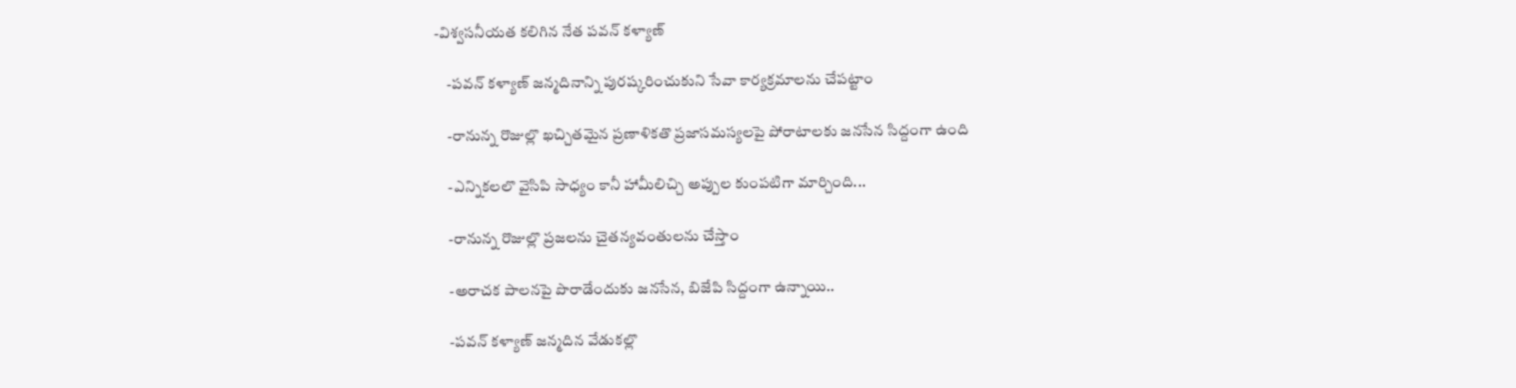-విశ్వసనీయత కలిగిన నేత పవన్ కళ్యాణ్

    -పవన్ కళ్యాణ్ జన్మదినాన్ని పురష్కరించుకుని సేవా కార్యక్రమాలను చేపట్టాం

    -రానున్న రొజుల్లొ ఖచ్చితమైన ప్రణాళికతొ ప్రజాసమస్యలపై పోరాటాలకు జనసేన సిద్దంగా ఉంది

    -ఎన్నికలలొ వైసిపి సాధ్యం కానీ హామీలిచ్చి అప్పుల కుంపటిగా మార్చింది...

    -రానున్న రొజుల్లొ ప్రజలను చైతన్యవంతులను చేస్తాం

    -అరాచక పాలనపై పొరాడేందుకు జనసేన, బిజేపి సిద్దంగా ఉన్నాయి..

    -పవన్ కళ్యాణ్ జన్మదిన వేడుకల్లొ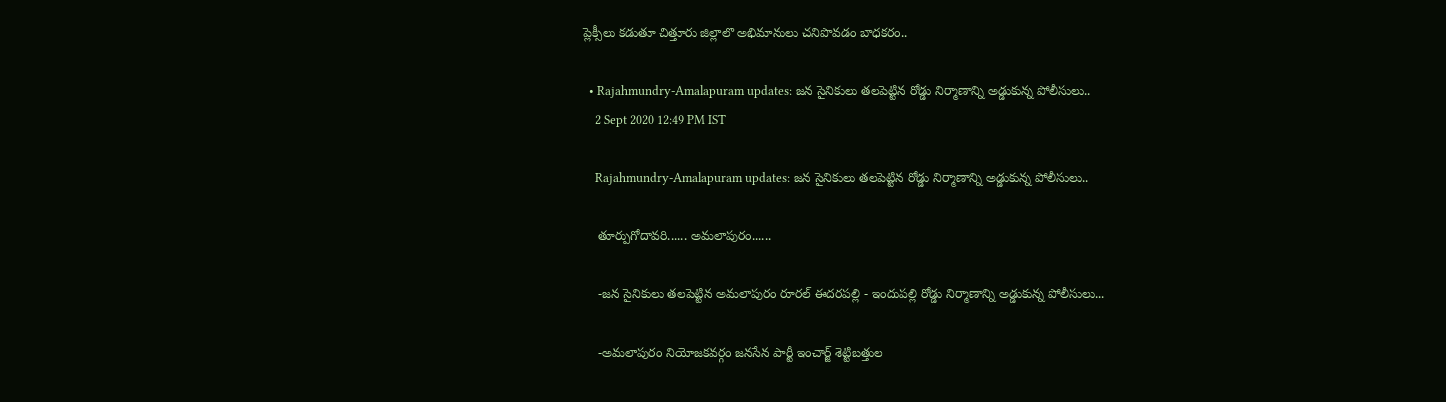ప్లెక్సీలు కడుతూ చిత్తూరు జిల్లాలొ అభిమానులు చనిపొవడం బాధకరం..

  • Rajahmundry-Amalapuram updates: జన సైనికులు తలపెట్టిన రోడ్డు నిర్మాణాన్ని అడ్డుకున్న పోలీసులు..
    2 Sept 2020 12:49 PM IST

    Rajahmundry-Amalapuram updates: జన సైనికులు తలపెట్టిన రోడ్డు నిర్మాణాన్ని అడ్డుకున్న పోలీసులు..

    తూర్పుగోదావరి...... అమలాపురం......

    -జన సైనికులు తలపెట్టిన అమలాపురం రూరల్ ఈదరపల్లి - ఇందుపల్లి రోడ్డు నిర్మాణాన్ని అడ్డుకున్న పోలీసులు...

    -అమలాపురం నియోజకవర్గం జనసేన పార్టీ ఇంచార్జ్ శెట్టిబత్తుల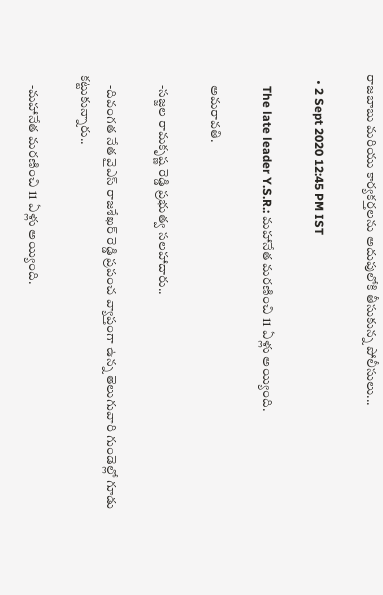రాజబాబు మరియు కార్యకర్తలను అదుపులోకి తీసుకున్న పోలీసులు...

  • 2 Sept 2020 12:45 PM IST

    The late leader Y.S.R.: మహానేత మరణించి 11 ఏళ్లు అయ్యింది.

    అమరావతి.

    -సజ్జల రామకృష్ణ రెడ్డి ప్రభుత్వ సలహాదారు..

    -దివంగత నేత వైఎస్ రాజశేఖర్ రెడ్డి ప్రపంచ వ్యాప్తంగా ఉన్న తెలుగువారి గుండెల్లో గూడు కట్టుకున్నారు..

    -మహానేత మరణించి 11 ఏళ్లు అయ్యింది.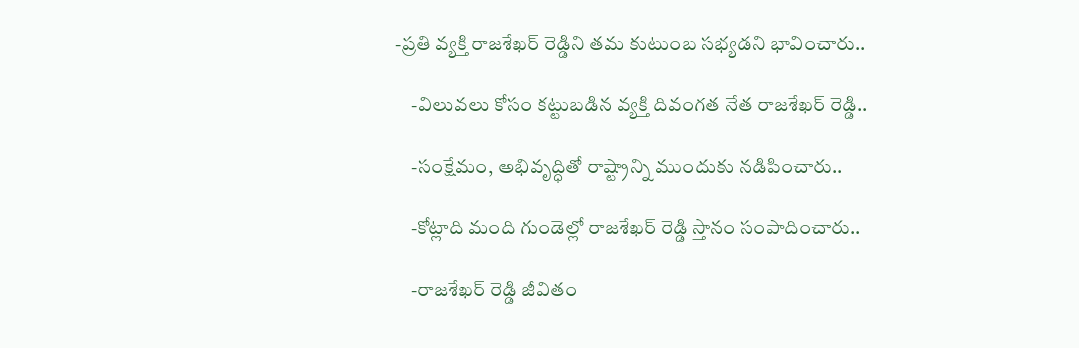-ప్రతి వ్యక్తి రాజశేఖర్ రెడ్డిని తమ కుటుంబ సభ్యడని భావించారు..

    -విలువలు కోసం కట్టుబడిన వ్యక్తి దివంగత నేత రాజశేఖర్ రెడ్డి..

    -సంక్షేమం, అభివృద్ధితో రాష్ట్రాన్ని ముందుకు నడిపించారు..

    -కోట్లాది మంది గుండెల్లో రాజశేఖర్ రెడ్డి స్తానం సంపాదించారు..

    -రాజశేఖర్ రెడ్డి జీవితం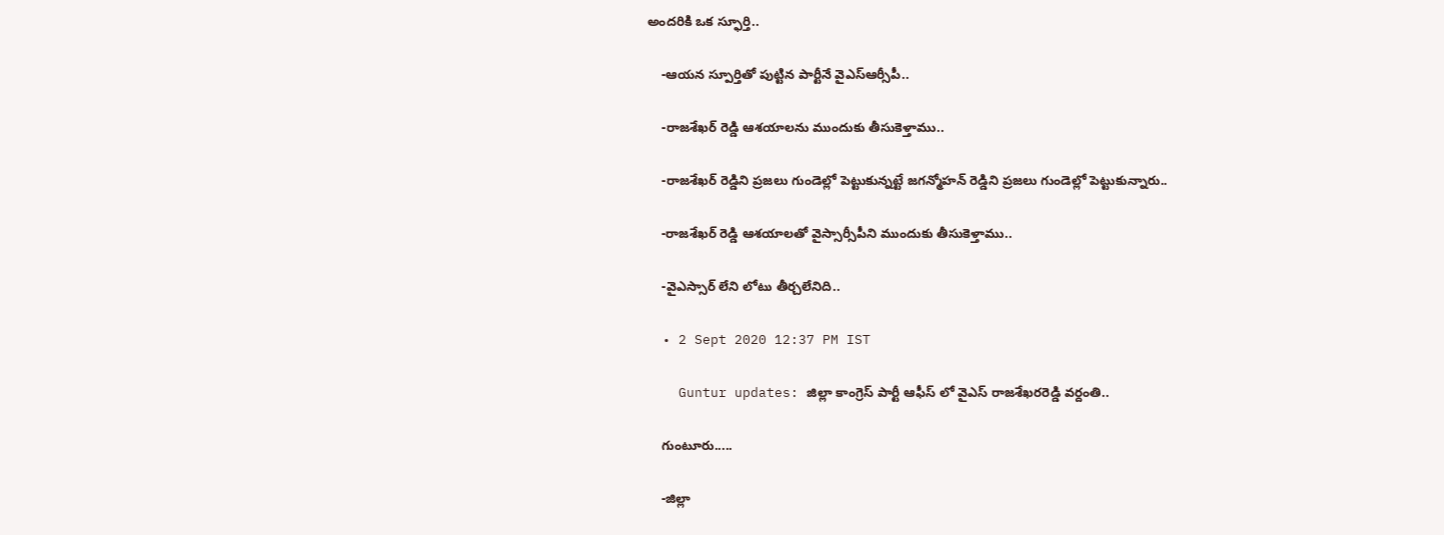అందరికి ఒక స్ఫూర్తి..

    -ఆయన స్పూర్తితో పుట్టిన పార్టీనే వైఎస్ఆర్సీపీ..

    -రాజశేఖర్ రెడ్డి ఆశయాలను ముందుకు తీసుకెళ్తాము..

    -రాజశేఖర్ రెడ్డిని ప్రజలు గుండెల్లో పెట్టుకున్నట్టే జగన్మోహన్ రెడ్డిని ప్రజలు గుండెల్లో పెట్టుకున్నారు..

    -రాజశేఖర్ రెడ్డి ఆశయాలతో వైస్సార్సీపీని ముందుకు తీసుకెళ్తాము..

    -వైఎస్సార్ లేని లోటు తీర్చలేనిది..

  • 2 Sept 2020 12:37 PM IST

    Guntur updates: జిల్లా కాంగ్రెస్ పార్టీ ఆఫీస్ లో వైఎస్ రాజశేఖరరెడ్డి వర్దంతి..

    గుంటూరు.....

    -జిల్లా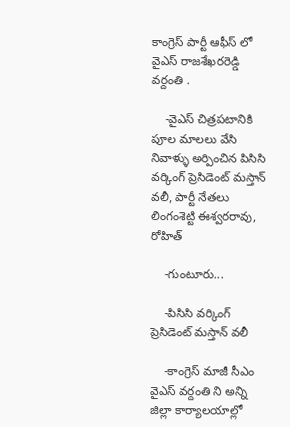కాంగ్రెస్ పార్టీ ఆఫీస్ లో వైఎస్ రాజశేఖరరెడ్డి వర్దంతి .

    -వైఎస్ చిత్రపటానికి పూల మాలలు వేసి నివాళ్ళు అర్పించిన పిసిసి వర్కింగ్ ప్రెసిడెంట్ మస్తాన్ వలీ, పార్టీ నేతలు లింగంశెట్టి ఈశ్వరరావు, రోహిత్

    -గుంటూరు...

    -పిసిసి వర్కింగ్ ప్రెసిడెంట్ మస్తాన్ వలీ

    -కాంగ్రెస్ మాజీ సీఎం వైఎస్ వర్దంతి ని అన్ని జిల్లా కార్యాలయాల్లో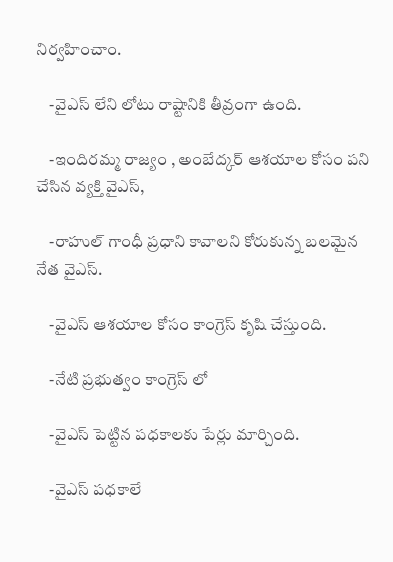నిర్వహించాం.

    -వైఎస్ లేని లోటు రాష్టానికి తీవ్రంగా ఉంది.

    -ఇందిరమ్మ రాజ్యం , అంబేద్కర్ ఆశయాల కోసం పని చేసిన వ్యక్తి వైఎస్,

    -రాహుల్ గాంధీ ప్రధాని కావాలని కోరుకున్న బలమైన నేత వైఎస్.

    -వైఎస్ ఆశయాల కోసం కాంగ్రెస్ కృషి చేస్తుంది.

    -నేటి ప్రభుత్వం కాంగ్రెస్ లో

    -వైఎస్ పెట్టిన పధకాలకు పేర్లు మార్చింది.

    -వైఎస్ పధకాలే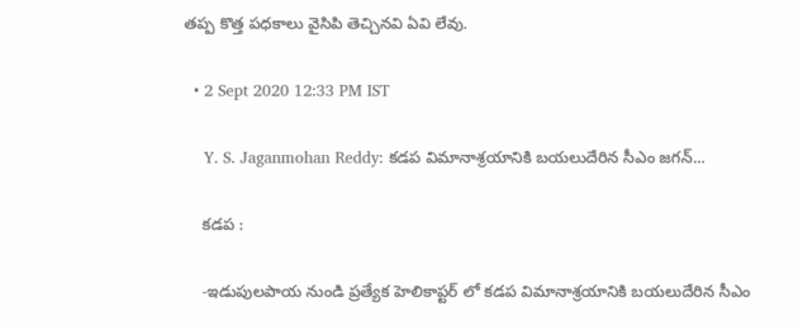తప్ప కొత్త పధకాలు వైసిపి తెచ్చినవి ఏవి లేవు.

  • 2 Sept 2020 12:33 PM IST

    Y. S. Jaganmohan Reddy: కడప విమానాశ్రయానికి బయలుదేరిన సీఎం జగన్...

    కడప :

    -ఇడుపులపాయ నుండి ప్రత్యేక హెలికాప్టర్ లో కడప విమానాశ్రయానికి బయలుదేరిన సీఎం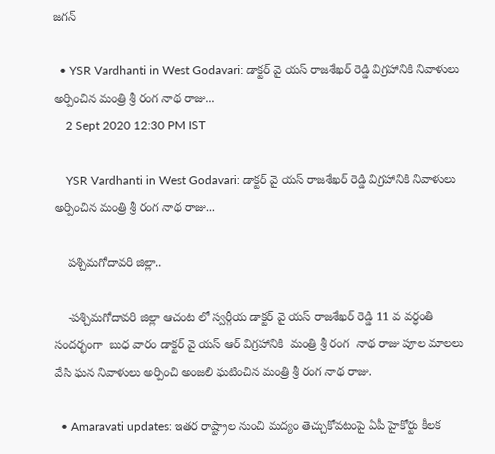జగన్

  • YSR Vardhanti in West Godavari: డాక్టర్ వై యస్ రాజశేఖర్ రెడ్డి విగ్రహానికి నివాళులు అర్పించిన మంత్రి శ్రీ రంగ నాథ రాజు...
    2 Sept 2020 12:30 PM IST

    YSR Vardhanti in West Godavari: డాక్టర్ వై యస్ రాజశేఖర్ రెడ్డి విగ్రహానికి నివాళులు అర్పించిన మంత్రి శ్రీ రంగ నాథ రాజు...

    పశ్చిమగోదావరి జిల్లా..

    -పశ్చిమగోదావరి జిల్లా ఆచంట లో స్వర్గీయ డాక్టర్ వై యస్ రాజశేఖర్ రెడ్డి 11 వ వర్ధంతి సందర్భంగా  బుధ వారం డాక్టర్ వై యస్ ఆర్ విగ్రహానికి  మంత్రి శ్రీ రంగ  నాథ రాజు పూల మాలలు వేసి ఘన నివాళులు అర్పించి అంజలి ఘటించిన మంత్రి శ్రీ రంగ నాథ రాజు.

  • Amaravati updates: ఇతర రాష్ట్రాల నుంచి మద్యం తెచ్చుకోవటంపై ఏపీ హైకోర్టు కీలక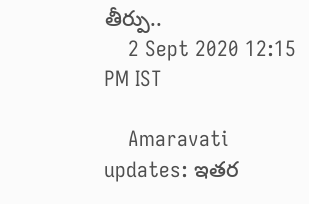తీర్పు..
    2 Sept 2020 12:15 PM IST

    Amaravati updates: ఇతర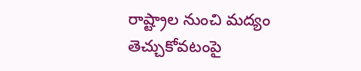రాష్ట్రాల నుంచి మద్యం తెచ్చుకోవటంపై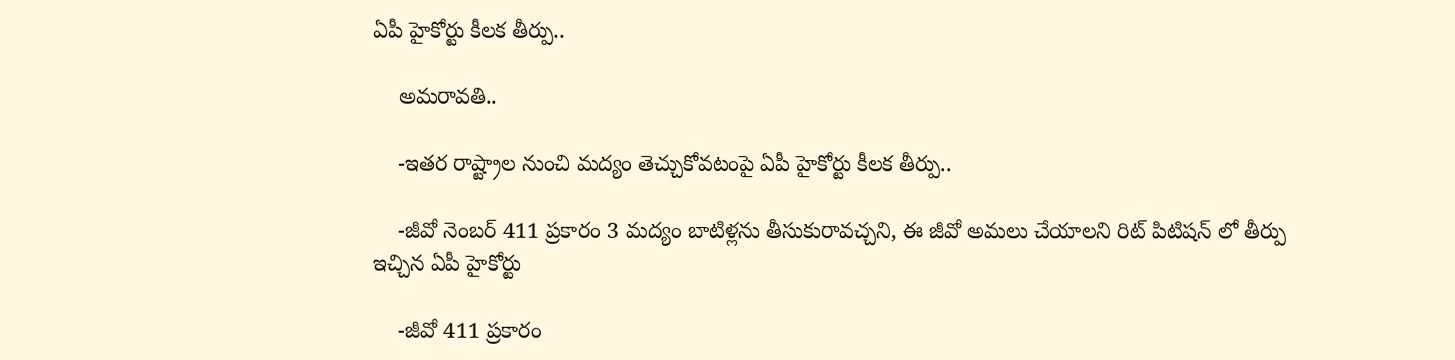ఏపీ హైకోర్టు కీలక తీర్పు..

    అమరావతి..

    -ఇతర రాష్ట్రాల నుంచి మద్యం తెచ్చుకోవటంపై ఏపీ హైకోర్టు కీలక తీర్పు..

    -జీవో నెంబర్ 411 ప్రకారం 3 మద్యం బాటిళ్లను తీసుకురావచ్చని, ఈ జీవో అమలు చేయాలని రిట్ పిటిషన్ లో తీర్పు ఇచ్చిన ఏపీ హైకోర్టు

    -జీవో 411 ప్రకారం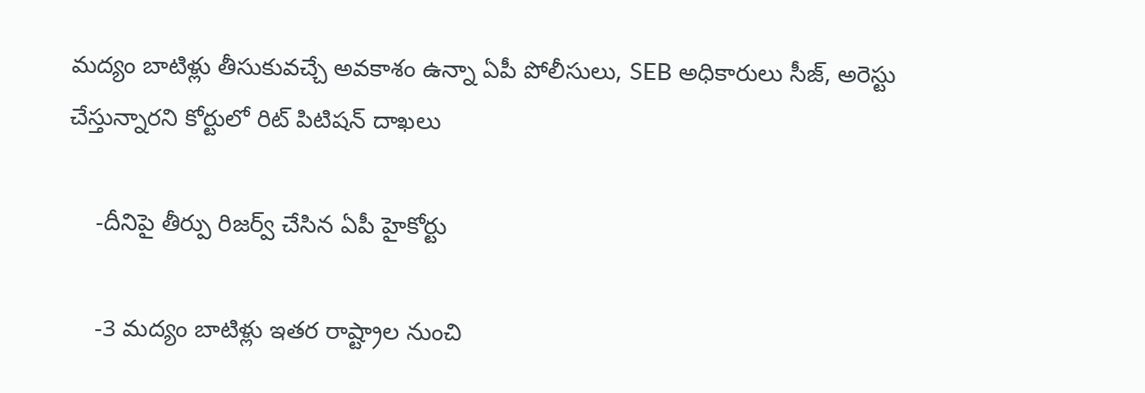మద్యం బాటిళ్లు తీసుకువచ్చే అవకాశం ఉన్నా ఏపీ పోలీసులు, SEB అధికారులు సీజ్, అరెస్టు చేస్తున్నారని కోర్టులో రిట్ పిటిషన్ దాఖలు

    -దీనిపై తీర్పు రిజర్వ్ చేసిన ఏపీ హైకోర్టు

    -3 మద్యం బాటిళ్లు ఇతర రాష్ట్రాల నుంచి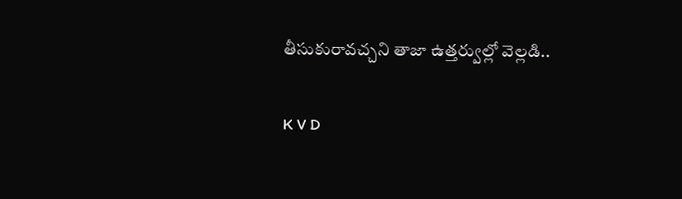తీసుకురావచ్చని తాజా ఉత్తర్వుల్లో వెల్లడి..

K V D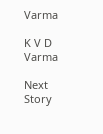Varma

K V D Varma

Next Story